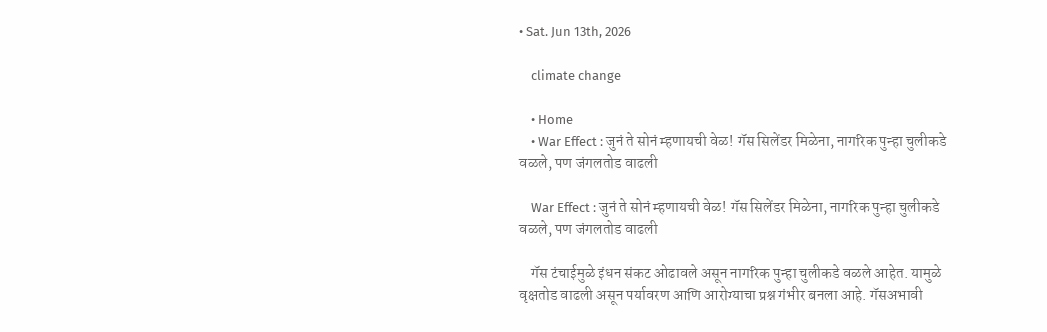• Sat. Jun 13th, 2026

    climate change

    • Home
    • War Effect : जुनं ते सोनं म्हणायची वेळ! गॅस सिलेंडर मिळेना, नागरिक पुन्हा चुलीकडे वळले, पण जंगलतोड वाढली

    War Effect : जुनं ते सोनं म्हणायची वेळ! गॅस सिलेंडर मिळेना, नागरिक पुन्हा चुलीकडे वळले, पण जंगलतोड वाढली

    गॅस टंचाईमुळे इंधन संकट ओढावले असून नागरिक पुन्हा चुलीकडे वळले आहेत. यामुळे वृक्षतोड वाढली असून पर्यावरण आणि आरोग्याचा प्रश्न गंभीर बनला आहे. गॅसअभावी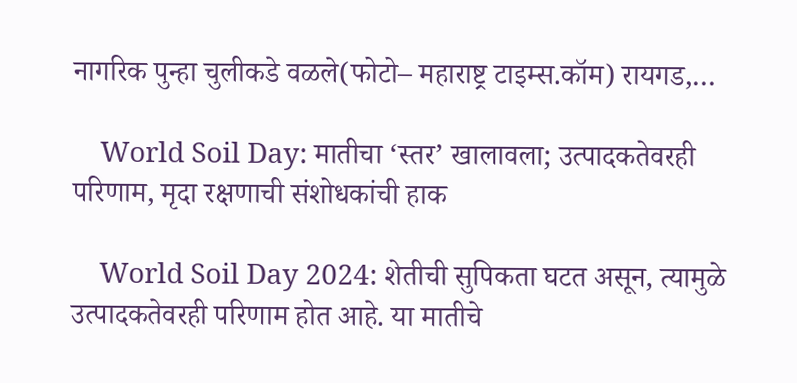नागरिक पुन्हा चुलीकडे वळले(फोटो– महाराष्ट्र टाइम्स.कॉम) रायगड,…

    World Soil Day: मातीचा ‘स्तर’ खालावला; उत्पादकतेवरही परिणाम, मृदा रक्षणाची संशोधकांची हाक

    World Soil Day 2024: शेतीची सुपिकता घटत असून, त्यामुळे उत्पादकतेवरही परिणाम होत आहे. या मातीचे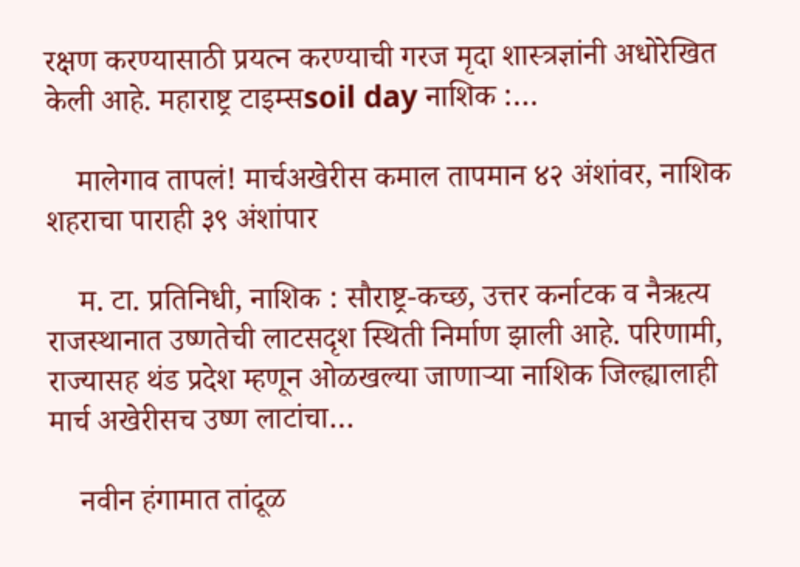रक्षण करण्यासाठी प्रयत्न करण्याची गरज मृदा शास्त्रज्ञांनी अधोरेखित केली आहे. महाराष्ट्र टाइम्सsoil day नाशिक :…

    मालेगाव तापलं! मार्चअखेरीस कमाल तापमान ४२ अंशांवर, नाशिक शहराचा पाराही ३९ अंशांपार

    म. टा. प्रतिनिधी, नाशिक : सौराष्ट्र-कच्छ, उत्तर कर्नाटक व नैऋत्य राजस्थानात उष्णतेची लाटसदृश स्थिती निर्माण झाली आहे. परिणामी, राज्यासह थंड प्रदेश म्हणून ओळखल्या जाणाऱ्या नाशिक जिल्ह्यालाही मार्च अखेरीसच उष्ण लाटांचा…

    नवीन हंगामात तांदूळ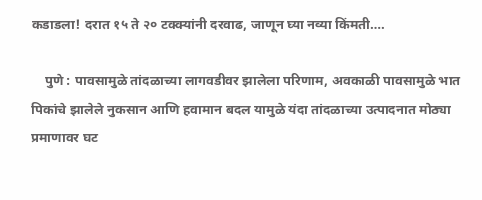कडाडला! दरात १५ ते २० टक्क्यांनी दरवाढ, जाणून घ्या नव्या किंमती….

    पुणे : पावसामुळे तांदळाच्या लागवडीवर झालेला परिणाम, अवकाळी पावसामुळे भात पिकांचे झालेले नुकसान आणि हवामान बदल यामुळे यंदा तांदळाच्या उत्पादनात मोठ्या प्रमाणावर घट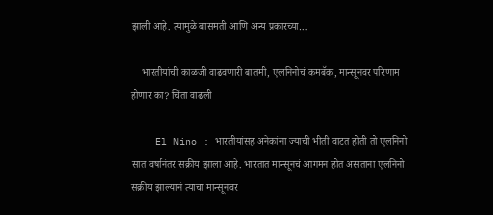झाली आहे. त्यामुळे बासमती आणि अन्य प्रकारच्या…

    भारतीयांची काळजी वाढवणारी बातमी, एलनिनोचं कमबॅक, मान्सूनवर परिणाम होणार का? चिंता वाढली

    El Nino : भारतीयांसह अनेकांना ज्याची भीती वाटत होती तो एलनिनो सात वर्षानंतर सक्रीय झाला आहे. भारतात मान्सूनचं आगमन होत असताना एलनिनो सक्रीय झाल्यानं त्याचा मान्सूनवर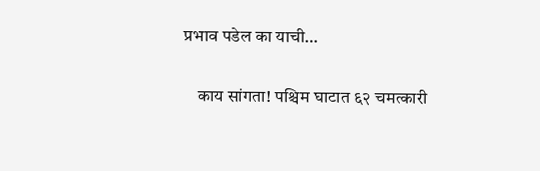प्रभाव पडेल का याची…

    काय सांगता! पश्चिम घाटात ६२ चमत्कारी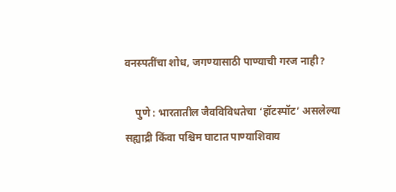वनस्पतींचा शोध, जगण्यासाठी पाण्याची गरज नाही?

    पुणे : भारतातील जैवविविधतेचा ‘हॉटस्पॉट’ असलेल्या सह्याद्री किंवा पश्चिम घाटात पाण्याशिवाय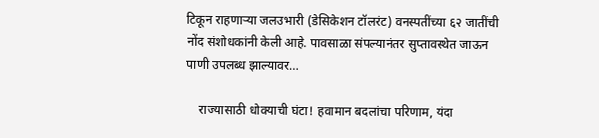टिकून राहणाऱ्या जलउभारी (डेसिकेशन टॉलरंट) वनस्पतींच्या ६२ जातींची नोंद संशोधकांनी केली आहे. पावसाळा संपल्यानंतर सुप्तावस्थेत जाऊन पाणी उपलब्ध झाल्यावर…

    राज्यासाठी धोक्याची घंटा! हवामान बदलांचा परिणाम, यंदा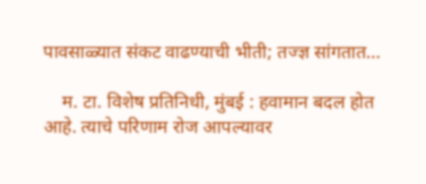पावसाळ्यात संकट वाढण्याची भीती; तज्ज्ञ सांगतात…

    म. टा. विशेष प्रतिनिधी, मुंबई : हवामान बदल होत आहे. त्याचे परिणाम रोज आपल्यावर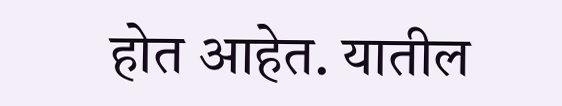होत आहेत. यातील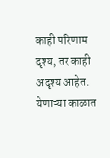काही परिणाम दृश्य, तर काही अदृश्य आहेत. येणाऱ्या काळात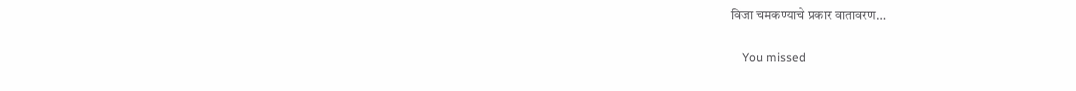विजा चमकण्याचे प्रकार वातावरण…

    You missed